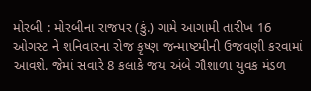મોરબી : મોરબીના રાજપર (કું.) ગામે આગામી તારીખ 16 ઓગસ્ટ ને શનિવારના રોજ કૃષ્ણ જન્માષ્ટમીની ઉજવણી કરવામાં આવશે. જેમાં સવારે 8 કલાકે જય અંબે ગૌશાળા યુવક મંડળ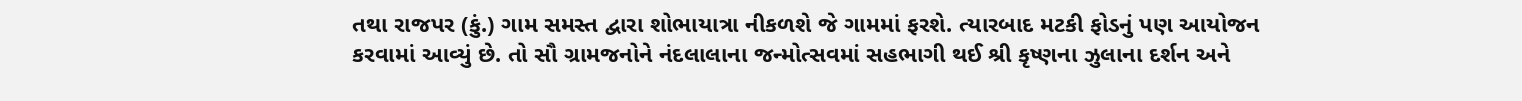તથા રાજપર (કું.) ગામ સમસ્ત દ્વારા શોભાયાત્રા નીકળશે જે ગામમાં ફરશે. ત્યારબાદ મટકી ફોડનું પણ આયોજન કરવામાં આવ્યું છે. તો સૌ ગ્રામજનોને નંદલાલાના જન્મોત્સવમાં સહભાગી થઈ શ્રી કૃષ્ણના ઝુલાના દર્શન અને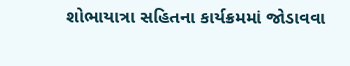શોભાયાત્રા સહિતના કાર્યક્રમમાં જોડાવવા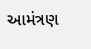આમંત્રણ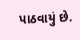પાઠવાયું છે.